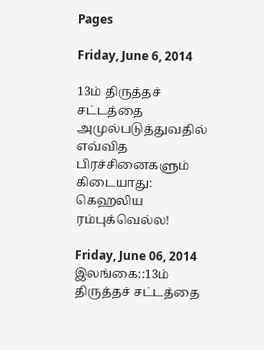Pages

Friday, June 6, 2014

13ம் திருத்தச் சட்டத்தை அமுல்படுத்துவதில் எவ்வித பிரச்சினைகளும் கிடையாது: கெஹலிய ரம்புக்வெல்ல!

Friday, June 06, 2014
இலங்கை::13ம் திருத்தச் சட்டத்தை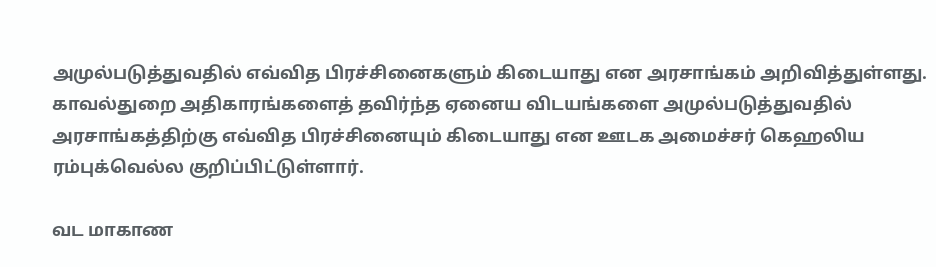அமுல்படுத்துவதில் எவ்வித பிரச்சினைகளும் கிடையாது என அரசாங்கம் அறிவித்துள்ளது. காவல்துறை அதிகாரங்களைத் தவிர்ந்த ஏனைய விடயங்களை அமுல்படுத்துவதில் அரசாங்கத்திற்கு எவ்வித பிரச்சினையும் கிடையாது என ஊடக அமைச்சர் கெஹலிய ரம்புக்வெல்ல குறிப்பிட்டுள்ளார்.

வட மாகாண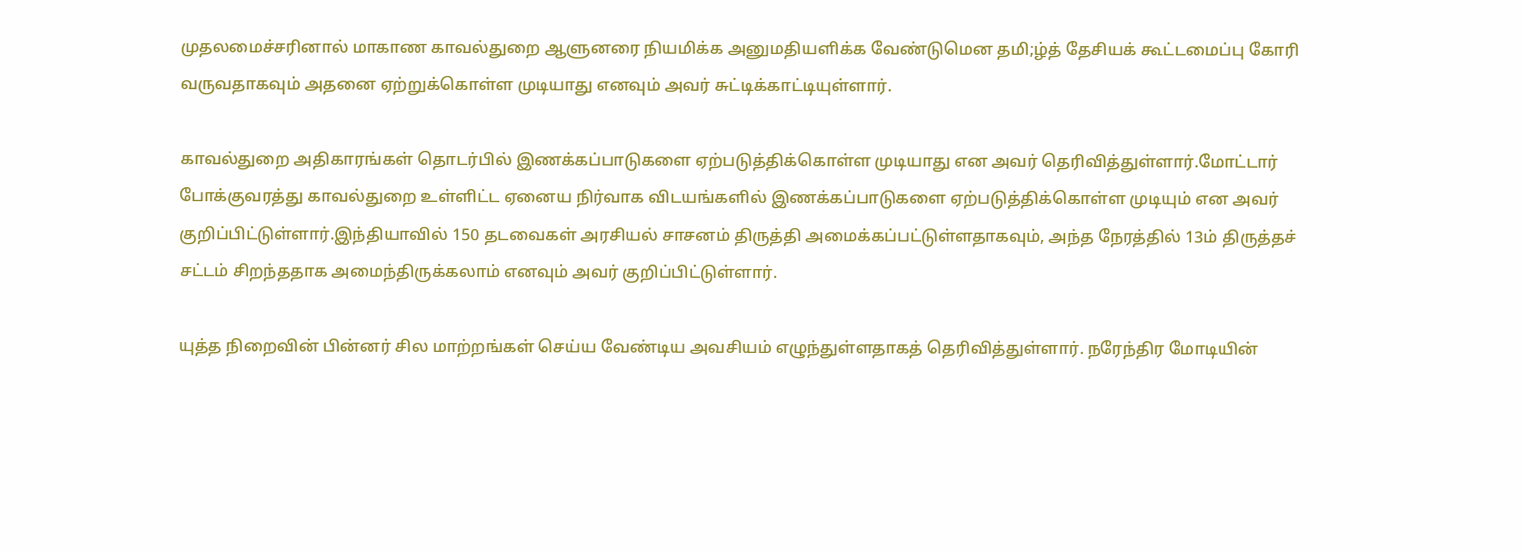முதலமைச்சரினால் மாகாண காவல்துறை ஆளுனரை நியமிக்க அனுமதியளிக்க வேண்டுமென தமி;ழ்த் தேசியக் கூட்டமைப்பு கோரி வருவதாகவும் அதனை ஏற்றுக்கொள்ள முடியாது எனவும் அவர் சுட்டிக்காட்டியுள்ளார்.

காவல்துறை அதிகாரங்கள் தொடர்பில் இணக்கப்பாடுகளை ஏற்படுத்திக்கொள்ள முடியாது என அவர் தெரிவித்துள்ளார்.மோட்டார் போக்குவரத்து காவல்துறை உள்ளிட்ட ஏனைய நிர்வாக விடயங்களில் இணக்கப்பாடுகளை ஏற்படுத்திக்கொள்ள முடியும் என அவர் குறிப்பிட்டுள்ளார்.இந்தியாவில் 150 தடவைகள் அரசியல் சாசனம் திருத்தி அமைக்கப்பட்டுள்ளதாகவும், அந்த நேரத்தில் 13ம் திருத்தச் சட்டம் சிறந்ததாக அமைந்திருக்கலாம் எனவும் அவர் குறிப்பிட்டுள்ளார்.

யுத்த நிறைவின் பின்னர் சில மாற்றங்கள் செய்ய வேண்டிய அவசியம் எழுந்துள்ளதாகத் தெரிவித்துள்ளார். நரேந்திர மோடியின்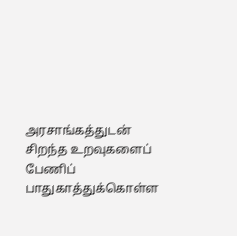அரசாங்கத்துடன் சிறந்த உறவுகளைப் பேணிப் பாதுகாத்துக்கொள்ள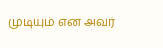முடியும் என அவர்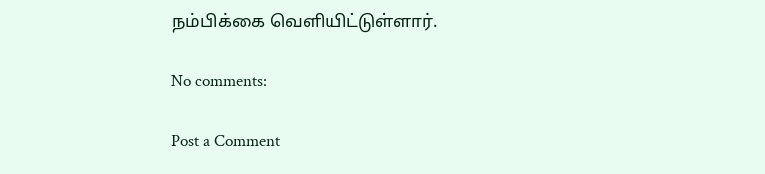நம்பிக்கை வெளியிட்டுள்ளார்.

No comments:

Post a Comment